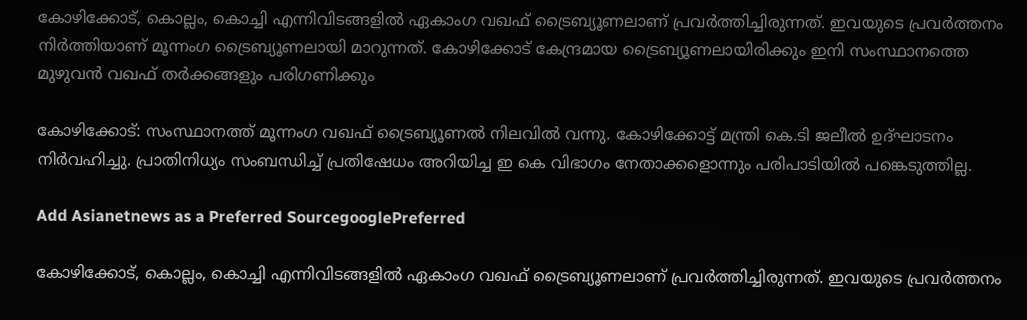കോഴിക്കോട്, കൊല്ലം, കൊച്ചി എന്നിവിടങ്ങളില്‍ ഏകാംഗ വഖഫ് ട്രൈബ്യൂണലാണ് പ്രവര്‍ത്തിച്ചിരുന്നത്. ഇവയുടെ പ്രവര്‍ത്തനം നിര്‍ത്തിയാണ് മൂന്നംഗ ട്രൈബ്യൂണലായി മാറുന്നത്. കോഴിക്കോട് കേന്ദ്രമായ ട്രൈബ്യൂണലായിരിക്കും ഇനി സംസ്ഥാനത്തെ മുഴുവന്‍ വഖഫ് തര്‍ക്കങ്ങളും പരിഗണിക്കും

കോഴിക്കോട്: സംസ്ഥാനത്ത് മൂന്നംഗ വഖഫ് ട്രൈബ്യൂണല്‍ നിലവില്‍ വന്നു. കോഴിക്കോട്ട് മന്ത്രി കെ.ടി ജലീല്‍ ഉദ്ഘാടനം നിര്‍വഹിച്ചു. പ്രാതിനിധ്യം സംബന്ധിച്ച് പ്രതിഷേധം അറിയിച്ച ഇ കെ വിഭാഗം നേതാക്കളൊന്നും പരിപാടിയില്‍ പങ്കെടുത്തില്ല.

Add Asianetnews as a Preferred SourcegooglePreferred

കോഴിക്കോട്, കൊല്ലം, കൊച്ചി എന്നിവിടങ്ങളില്‍ ഏകാംഗ വഖഫ് ട്രൈബ്യൂണലാണ് പ്രവര്‍ത്തിച്ചിരുന്നത്. ഇവയുടെ പ്രവര്‍ത്തനം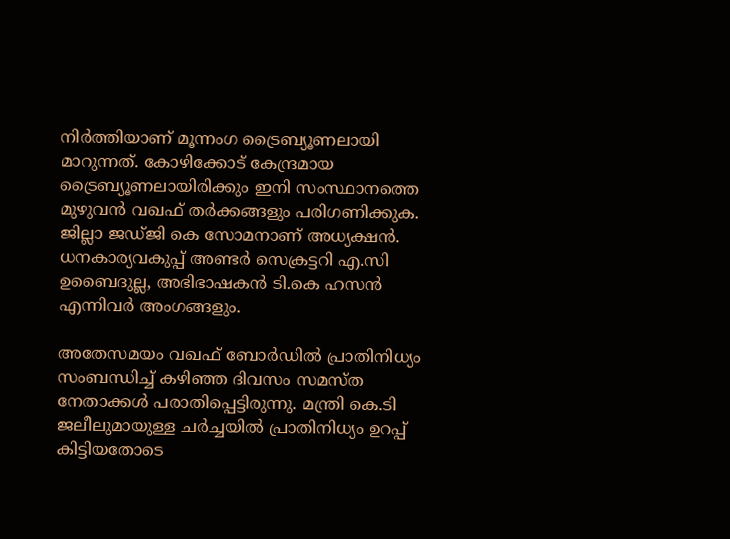നിര്‍ത്തിയാണ് മൂന്നംഗ ട്രൈബ്യൂണലായി മാറുന്നത്. കോഴിക്കോട് കേന്ദ്രമായ ട്രൈബ്യൂണലായിരിക്കും ഇനി സംസ്ഥാനത്തെ മുഴുവന്‍ വഖഫ് തര്‍ക്കങ്ങളും പരിഗണിക്കുക. ജില്ലാ ജഡ്ജി കെ സോമനാണ് അധ്യക്ഷന്‍. ധനകാര്യവകുപ്പ് അണ്ടര്‍ സെക്രട്ടറി എ.സി ഉബൈദുല്ല, അഭിഭാഷകന്‍ ടി.കെ ഹസന്‍ എന്നിവര്‍ അംഗങ്ങളും.

അതേസമയം വഖഫ് ബോര്‍ഡില്‍ പ്രാതിനിധ്യം സംബന്ധിച്ച് കഴിഞ്ഞ ദിവസം സമസ്ത നേതാക്കള്‍ പരാതിപ്പെട്ടിരുന്നു. മന്ത്രി കെ.ടി ജലീലുമായുള്ള ചര്‍ച്ചയില്‍ പ്രാതിനിധ്യം ഉറപ്പ് കിട്ടിയതോടെ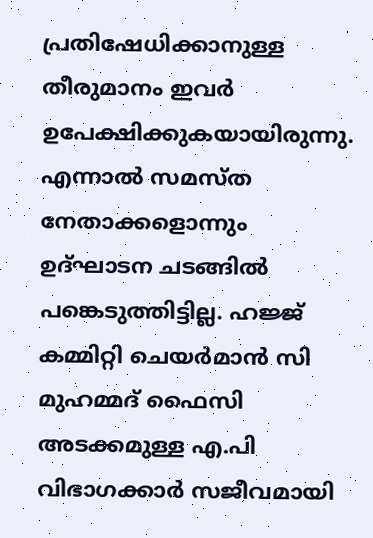പ്രതിഷേധിക്കാനുള്ള തീരുമാനം ഇവര്‍ ഉപേക്ഷിക്കുകയായിരുന്നു. എന്നാല്‍ സമസ്ത നേതാക്കളൊന്നും ഉദ്ഘാടന ചടങ്ങില്‍ പങ്കെടുത്തിട്ടില്ല. ഹജ്ജ് കമ്മിറ്റി ചെയര്‍മാന്‍ സി മുഹമ്മദ് ഫൈസി അടക്കമുള്ള എ.പി വിഭാഗക്കാര്‍ സജീവമായി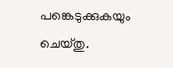പങ്കെടുക്കുകയും ചെയ്തു.